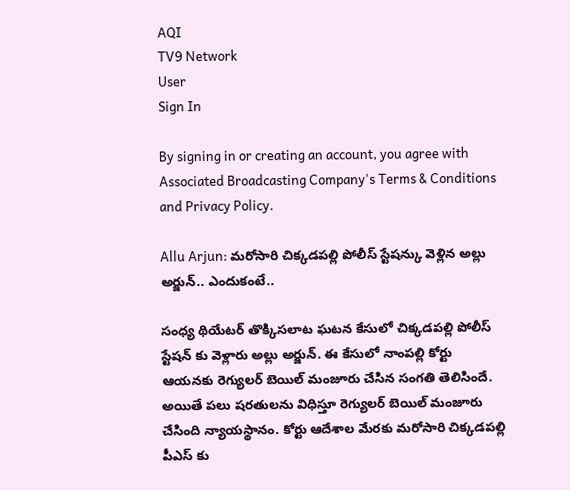AQI
TV9 Network
User
Sign In

By signing in or creating an account, you agree with Associated Broadcasting Company's Terms & Conditions and Privacy Policy.

Allu Arjun: మరోసారి చిక్కడపల్లి పోలీస్ స్టేషన్కు వెళ్లిన అల్లు అర్జున్.. ఎందుకంటే..

సంధ్య థియేటర్ తొక్కిసలాట ఘటన కేసులో చిక్కడపల్లి పోలీస్ స్టేషన్ కు వెళ్లారు అల్లు అర్జున్. ఈ కేసులో నాంపల్లి కోర్టు ఆయనకు రెగ్యులర్ బెయిల్ మంజూరు చేసిన సంగతి తెలిసిందే. అయితే పలు షరతులను విధిస్తూ రెగ్యులర్ బెయిల్ మంజూరు చేసింది న్యాయస్థానం. కోర్టు ఆదేశాల మేరకు మరోసారి చిక్కడపల్లి పీఎస్ కు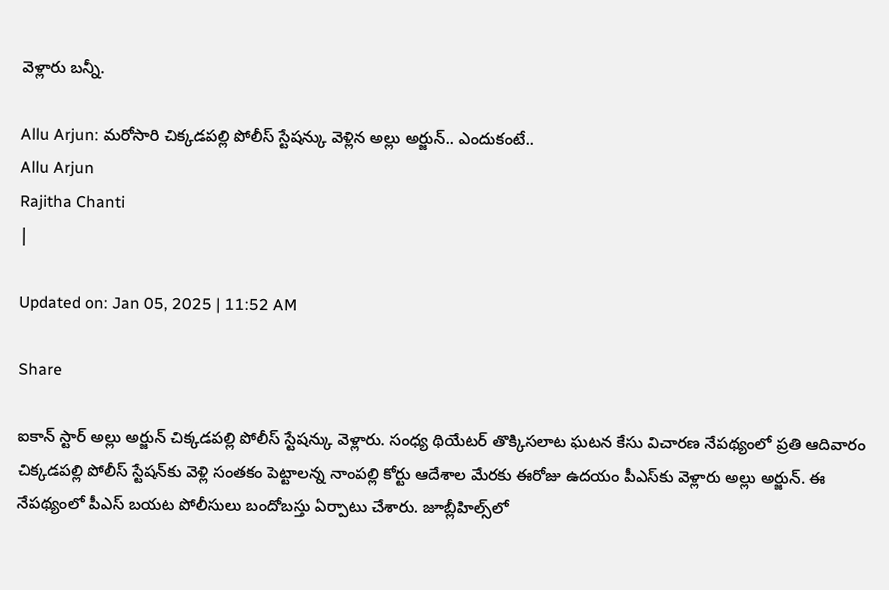వెళ్లారు బన్నీ.

Allu Arjun: మరోసారి చిక్కడపల్లి పోలీస్ స్టేషన్కు వెళ్లిన అల్లు అర్జున్.. ఎందుకంటే..
Allu Arjun
Rajitha Chanti
|

Updated on: Jan 05, 2025 | 11:52 AM

Share

ఐకాన్ స్టార్ అల్లు అర్జున్ చిక్కడపల్లి పోలీస్ స్టేషన్కు వెళ్లారు. సంధ్య థియేటర్ తొక్కిసలాట ఘటన కేసు విచారణ నేపథ్యంలో ప్రతి ఆదివారం చిక్కడపల్లి పోలీస్ స్టేషన్‌కు వెళ్లి సంతకం పెట్టాలన్న నాంపల్లి కోర్టు ఆదేశాల మేరకు ఈరోజు ఉదయం పీఎస్‌కు వెళ్లారు అల్లు అర్జున్. ఈ నేపథ్యంలో పీఎస్ బయట పోలీసులు బందోబస్తు ఏర్పాటు చేశారు. జూబ్లీహిల్స్‌లో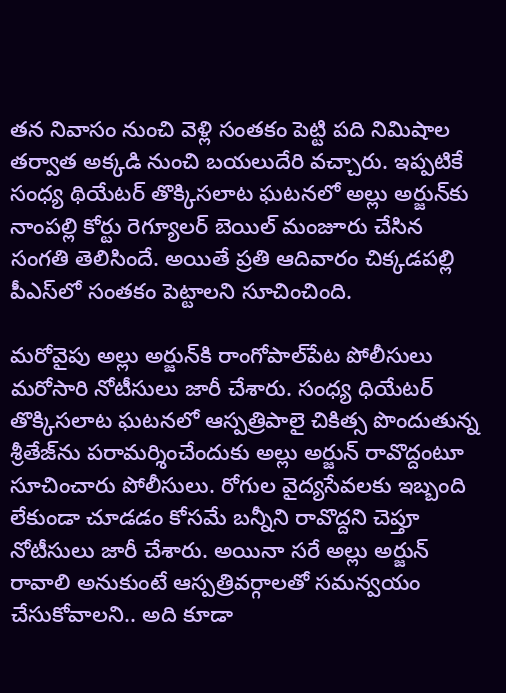తన నివాసం నుంచి వెళ్లి సంతకం పెట్టి పది నిమిషాల తర్వాత అక్కడి నుంచి బయలుదేరి వచ్చారు. ఇప్పటికే సంధ్య థియేటర్ తొక్కిసలాట ఘటనలో అల్లు అర్జున్‌కు నాంపల్లి కోర్టు రెగ్యూలర్ బెయిల్ మంజూరు చేసిన సంగతి తెలిసిందే. అయితే ప్రతి ఆదివారం చిక్కడపల్లి పీఎస్‌లో సంతకం పెట్టాలని సూచించింది.

మరోవైపు అల్లు అర్జున్‌కి రాంగోపాల్‌పేట పోలీసులు మరోసారి నోటీసులు జారీ చేశారు. సంధ్య ధియేటర్‌ తొక్కిసలాట ఘటనలో ఆస్పత్రిపాలై చికిత్స పొందుతున్న శ్రీతేజ్‌ను పరామర్శించేందుకు అల్లు అర్జున్ రావొద్దంటూ సూచించారు పోలీసులు. రోగుల వైద్యసేవలకు ఇబ్బంది లేకుండా చూడడం కోసమే బన్నీని రావొద్దని చెప్తూ నోటీసులు జారీ చేశారు. అయినా సరే అల్లు అర్జున్‌ రావాలి అనుకుంటే ఆస్పత్రివర్గాలతో సమన్వయం చేసుకోవాలని.. అది కూడా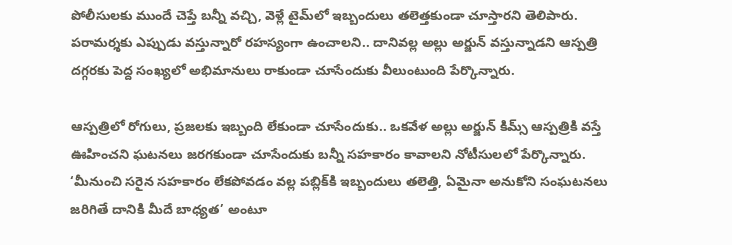పోలీసులకు ముందే చెప్తే బన్నీ వచ్చి, వెళ్లే టైమ్‌లో ఇబ్బందులు తలెత్తకుండా చూస్తారని తెలిపారు. పరామర్శకు ఎప్పుడు వస్తున్నారో రహస్యంగా ఉంచాలని.. దానివల్ల అల్లు అర్జున్ వస్తున్నాడని ఆస్పత్రి దగ్గరకు పెద్ద సంఖ్యలో అభిమానులు రాకుండా చూసేందుకు వీలుంటుంది పేర్కొన్నారు.

ఆస్పత్రిలో రోగులు, ప్రజలకు ఇబ్బంది లేకుండా చూసేందుకు.. ఒకవేళ అల్లు అర్జున్ కిమ్స్‌ ఆస్పత్రికి వస్తే ఊహించని ఘటనలు జరగకుండా చూసేందుకు బన్నీ సహకారం కావాలని నోటీసులలో పేర్కొన్నారు. ‘మీనుంచి సరైన సహకారం లేకపోవడం వల్ల పబ్లిక్‌కి ఇబ్బందులు తలెత్తి, ఏమైనా అనుకోని సంఘటనలు జరిగితే దానికి మీదే బాధ్యత’ అంటూ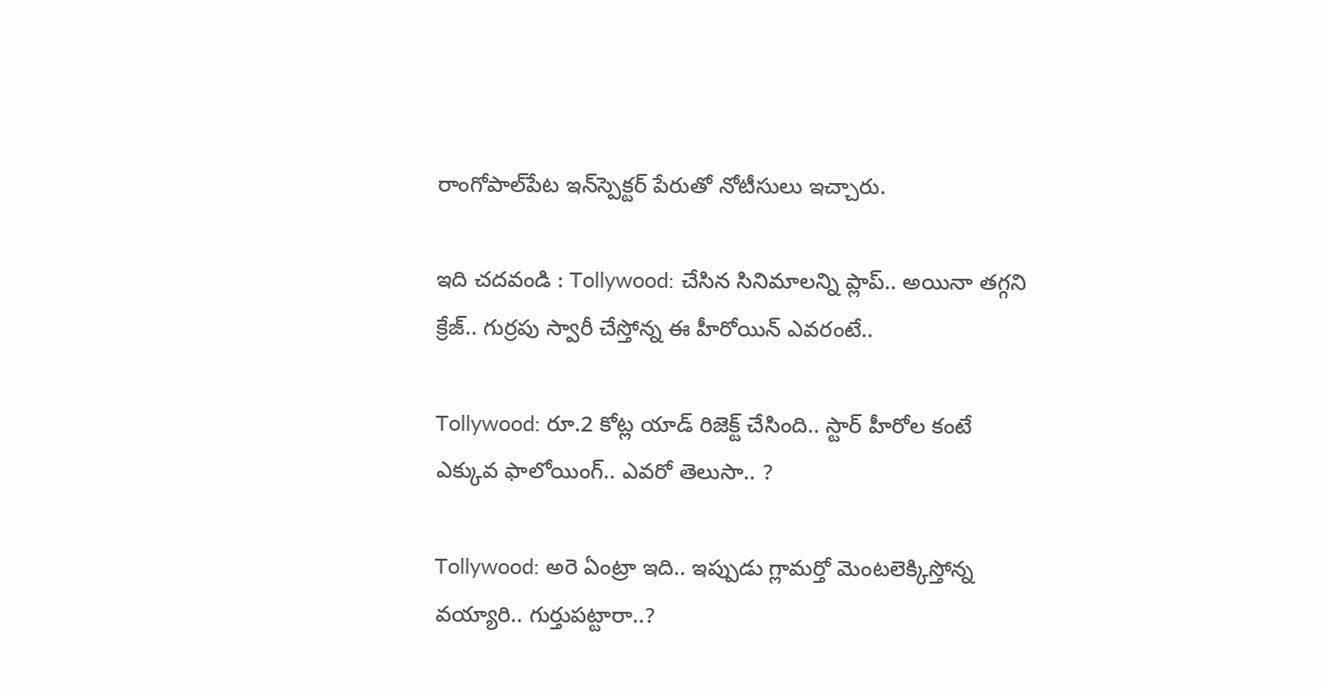రాంగోపాల్‌పేట ఇన్‌స్పెక్టర్‌ పేరుతో నోటీసులు ఇచ్చారు.

ఇది చదవండి : Tollywood: చేసిన సినిమాలన్ని ప్లాప్.. అయినా తగ్గని క్రేజ్.. గుర్రపు స్వారీ చేస్తోన్న ఈ హీరోయిన్ ఎవరంటే..

Tollywood: రూ.2 కోట్ల యాడ్ రిజెక్ట్ చేసింది.. స్టార్ హీరోల కంటే ఎక్కువ ఫాలోయింగ్.. ఎవరో తెలుసా.. ?

Tollywood: అరె ఏంట్రా ఇది.. ఇప్పుడు గ్లామర్తో మెంటలెక్కిస్తోన్న వయ్యారి.. గుర్తుపట్టారా..?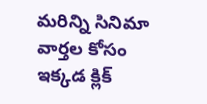మరిన్ని సినిమా వార్తల కోసం ఇక్కడ క్లిక్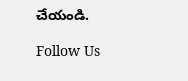చేయండి.

Follow Us